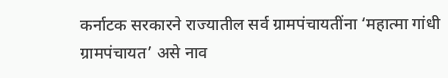कर्नाटक सरकारने राज्यातील सर्व ग्रामपंचायतींना ‘महात्मा गांधी ग्रामपंचायत’ असे नाव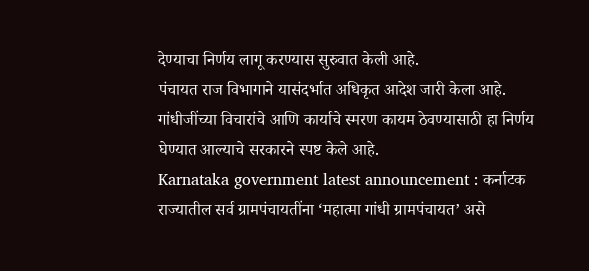देण्याचा निर्णय लागू करण्यास सुरुवात केली आहे.
पंचायत राज विभागाने यासंदर्भात अधिकृत आदेश जारी केला आहे.
गांधीजींच्या विचारांचे आणि कार्याचे स्मरण कायम ठेवण्यासाठी हा निर्णय घेण्यात आल्याचे सरकारने स्पष्ट केले आहे.
Karnataka government latest announcement : कर्नाटक राज्यातील सर्व ग्रामपंचायतींना ‘महात्मा गांधी ग्रामपंचायत’ असे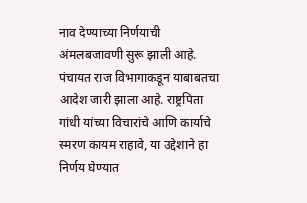नाव देण्याच्या निर्णयाची अंमलबजावणी सुरू झाली आहे. पंचायत राज विभागाकडून याबाबतचा आदेश जारी झाला आहे. राष्ट्रपिता गांधी यांच्या विचारांचे आणि कार्याचे स्मरण कायम राहावे, या उद्देशाने हा निर्णय घेण्यात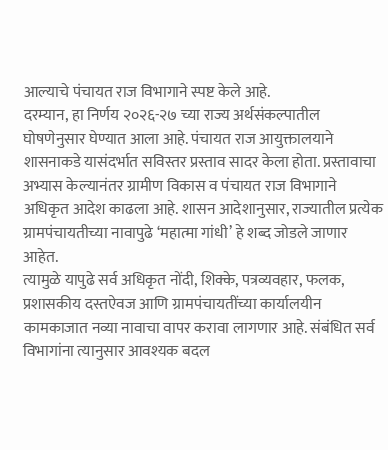आल्याचे पंचायत राज विभागाने स्पष्ट केले आहे.
दरम्यान, हा निर्णय २०२६-२७ च्या राज्य अर्थसंकल्पातील घोषणेनुसार घेण्यात आला आहे. पंचायत राज आयुक्तालयाने शासनाकडे यासंदर्भात सविस्तर प्रस्ताव सादर केला होता. प्रस्तावाचा अभ्यास केल्यानंतर ग्रामीण विकास व पंचायत राज विभागाने अधिकृत आदेश काढला आहे. शासन आदेशानुसार, राज्यातील प्रत्येक ग्रामपंचायतीच्या नावापुढे ‘महात्मा गांधी’ हे शब्द जोडले जाणार आहेत.
त्यामुळे यापुढे सर्व अधिकृत नोंदी, शिक्के, पत्रव्यवहार, फलक, प्रशासकीय दस्तऐवज आणि ग्रामपंचायतींच्या कार्यालयीन कामकाजात नव्या नावाचा वापर करावा लागणार आहे. संबंधित सर्व विभागांना त्यानुसार आवश्यक बदल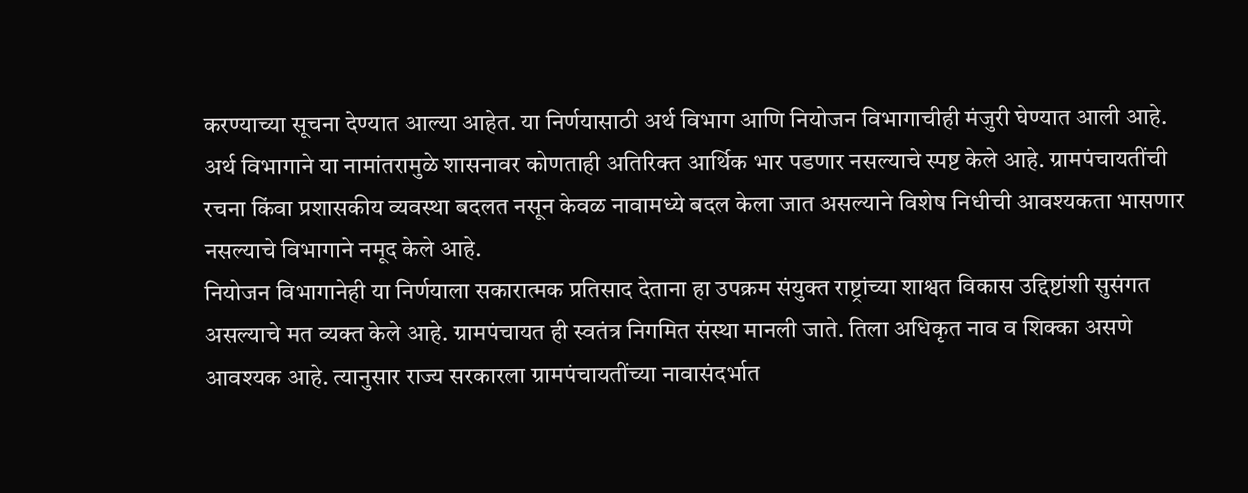करण्याच्या सूचना देण्यात आल्या आहेत. या निर्णयासाठी अर्थ विभाग आणि नियोजन विभागाचीही मंजुरी घेण्यात आली आहे.
अर्थ विभागाने या नामांतरामुळे शासनावर कोणताही अतिरिक्त आर्थिक भार पडणार नसल्याचे स्पष्ट केले आहे. ग्रामपंचायतींची रचना किंवा प्रशासकीय व्यवस्था बदलत नसून केवळ नावामध्ये बदल केला जात असल्याने विशेष निधीची आवश्यकता भासणार नसल्याचे विभागाने नमूद केले आहे.
नियोजन विभागानेही या निर्णयाला सकारात्मक प्रतिसाद देताना हा उपक्रम संयुक्त राष्ट्रांच्या शाश्वत विकास उद्दिष्टांशी सुसंगत असल्याचे मत व्यक्त केले आहे. ग्रामपंचायत ही स्वतंत्र निगमित संस्था मानली जाते. तिला अधिकृत नाव व शिक्का असणे आवश्यक आहे. त्यानुसार राज्य सरकारला ग्रामपंचायतींच्या नावासंदर्भात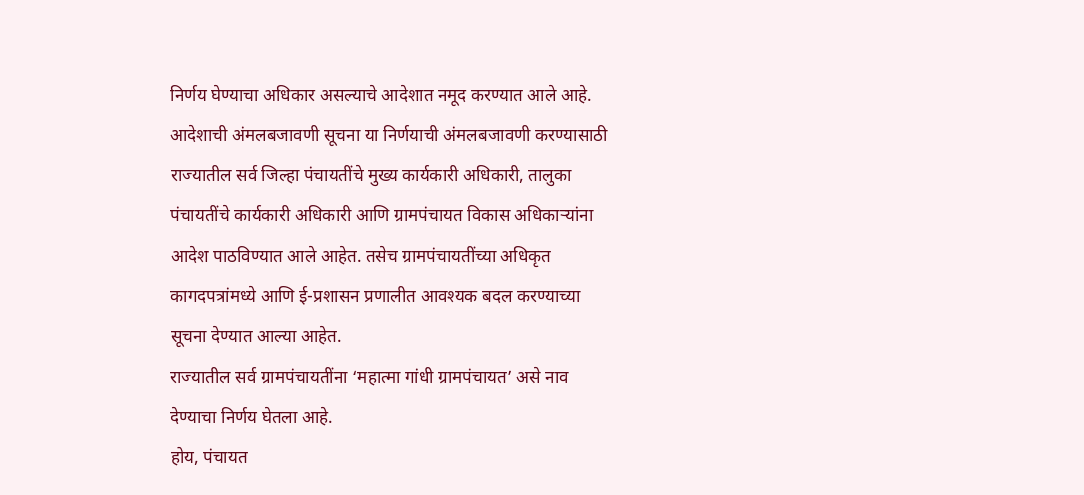निर्णय घेण्याचा अधिकार असल्याचे आदेशात नमूद करण्यात आले आहे.
आदेशाची अंमलबजावणी सूचना या निर्णयाची अंमलबजावणी करण्यासाठी राज्यातील सर्व जिल्हा पंचायतींचे मुख्य कार्यकारी अधिकारी, तालुका पंचायतींचे कार्यकारी अधिकारी आणि ग्रामपंचायत विकास अधिकाऱ्यांना आदेश पाठविण्यात आले आहेत. तसेच ग्रामपंचायतींच्या अधिकृत कागदपत्रांमध्ये आणि ई-प्रशासन प्रणालीत आवश्यक बदल करण्याच्या सूचना देण्यात आल्या आहेत.
राज्यातील सर्व ग्रामपंचायतींना ‘महात्मा गांधी ग्रामपंचायत’ असे नाव देण्याचा निर्णय घेतला आहे.
होय, पंचायत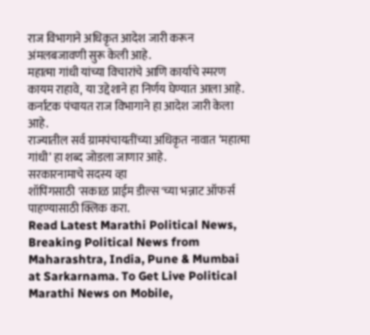राज विभागाने अधिकृत आदेश जारी करून अंमलबजावणी सुरू केली आहे.
महात्मा गांधी यांच्या विचारांचे आणि कार्याचे स्मरण कायम राहावे, या उद्देशाने हा निर्णय घेण्यात आला आहे.
कर्नाटक पंचायत राज विभागाने हा आदेश जारी केला आहे.
राज्यातील सर्व ग्रामपंचायतींच्या अधिकृत नावात ‘महात्मा गांधी’ हा शब्द जोडला जाणार आहे.
सरकारनामाचे सदस्य व्हा
शॉपिंगसाठी 'सकाळ प्राईम डील्स'च्या भन्नाट ऑफर्स पाहण्यासाठी क्लिक करा.
Read Latest Marathi Political News, Breaking Political News from Maharashtra, India, Pune & Mumbai at Sarkarnama. To Get Live Political Marathi News on Mobile,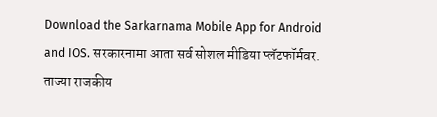Download the Sarkarnama Mobile App for Android and IOS. सरकारनामा आता सर्व सोशल मीडिया प्लॅटफॉर्मवर. ताज्या राजकीय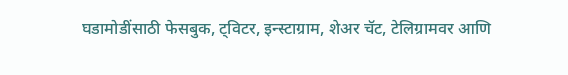घडामोडींसाठी फेसबुक, ट्विटर, इन्स्टाग्राम, शेअर चॅट, टेलिग्रामवर आणि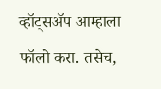व्हॉट्सॲप आम्हाला फॉलो करा. तसेच,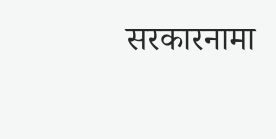सरकारनामा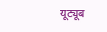यूट्यूब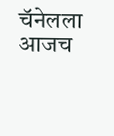चॅनेलला आजच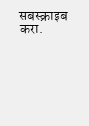सबस्क्राइब करा.